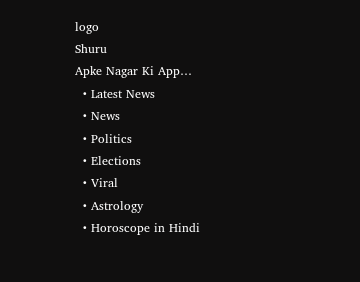logo
Shuru
Apke Nagar Ki App…
  • Latest News
  • News
  • Politics
  • Elections
  • Viral
  • Astrology
  • Horoscope in Hindi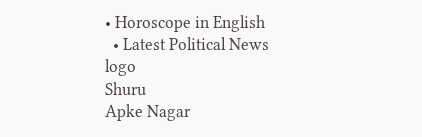• Horoscope in English
  • Latest Political News
logo
Shuru
Apke Nagar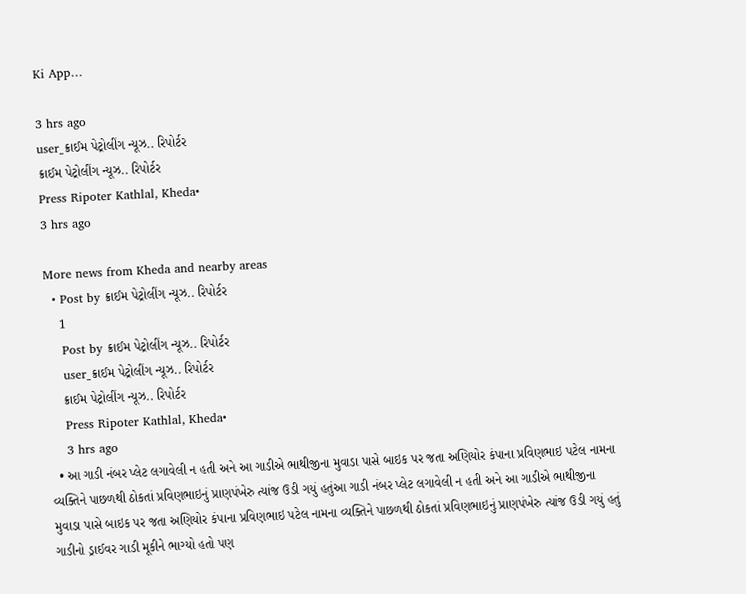Ki App…

3 hrs ago
user_ક્રાઈમ પેટ્રોલીંગ ન્યૂઝ.. રિપોર્ટર
ક્રાઈમ પેટ્રોલીંગ ન્યૂઝ.. રિપોર્ટર
Press Ripoter Kathlal, Kheda•
3 hrs ago

More news from Kheda and nearby areas
  • Post by ક્રાઈમ પેટ્રોલીંગ ન્યૂઝ.. રિપોર્ટર
    1
    Post by ક્રાઈમ પેટ્રોલીંગ ન્યૂઝ.. રિપોર્ટર
    user_ક્રાઈમ પેટ્રોલીંગ ન્યૂઝ.. રિપોર્ટર
    ક્રાઈમ પેટ્રોલીંગ ન્યૂઝ.. રિપોર્ટર
    Press Ripoter Kathlal, Kheda•
    3 hrs ago
  • આ ગાડી નંબર પ્લેટ લગાવેલી ન હતી અને આ ગાડીએ ભાથીજીના મુવાડા પાસે બાઇક પર જતા અણિયોર કંપાના પ્રવિણભાઇ પટેલ નામના વ્યક્તિને પાછળથી ઠોકતાં પ્રવિણભાઇનું પ્રાણપંખેરુ ત્યાંજ ઉડી ગયું હતુંઆ ગાડી નંબર પ્લેટ લગાવેલી ન હતી અને આ ગાડીએ ભાથીજીના મુવાડા પાસે બાઇક પર જતા અણિયોર કંપાના પ્રવિણભાઇ પટેલ નામના વ્યક્તિને પાછળથી ઠોકતાં પ્રવિણભાઇનું પ્રાણપંખેરુ ત્યાંજ ઉડી ગયું હતું ગાડીનો ડ્રાઈવર ગાડી મૂકીને ભાગ્યો હતો પણ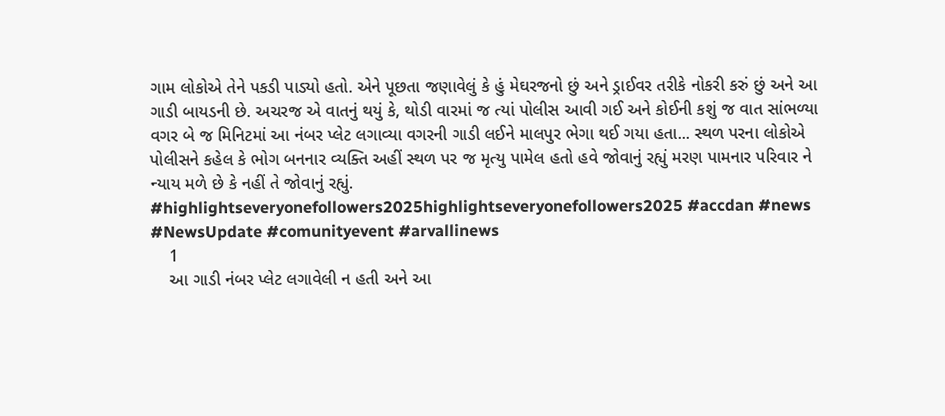ગામ લોકોએ તેને પકડી પાડ્યો હતો. એને પૂછતા જણાવેલું કે હું મેઘરજનો છું અને ડ્રાઈવર તરીકે નોકરી કરું છું અને આ ગાડી બાયડની છે. અચરજ એ વાતનું થયું કે, થોડી વારમાં જ ત્યાં પોલીસ આવી ગઈ અને કોઈની કશું જ વાત સાંભળ્યા વગર બે જ મિનિટમાં આ નંબર પ્લેટ લગાવ્યા વગરની ગાડી લઈને માલપુર ભેગા થઈ ગયા હતા... સ્થળ પરના લોકોએ પોલીસને કહેલ કે ભોગ બનનાર વ્યક્તિ અહીં સ્થળ પર જ મૃત્યુ પામેલ હતો હવે જોવાનું રહ્યું મરણ પામનાર પરિવાર ને ન્યાય મળે છે કે નહીં તે જોવાનું રહ્યું. #highlightseveryonefollowers2025highlightseveryonefollowers2025 #accdan #news #NewsUpdate #comunityevent #arvallinews
    1
    આ ગાડી નંબર પ્લેટ લગાવેલી ન હતી અને આ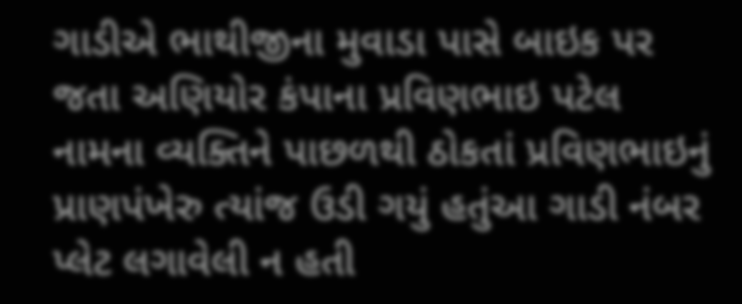ગાડીએ ભાથીજીના મુવાડા પાસે બાઇક પર જતા અણિયોર કંપાના પ્રવિણભાઇ પટેલ નામના વ્યક્તિને પાછળથી ઠોકતાં પ્રવિણભાઇનું પ્રાણપંખેરુ ત્યાંજ ઉડી ગયું હતુંઆ ગાડી નંબર પ્લેટ લગાવેલી ન હતી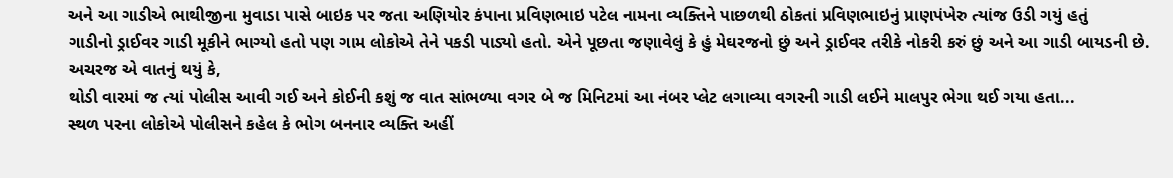અને આ ગાડીએ ભાથીજીના મુવાડા પાસે બાઇક પર જતા અણિયોર કંપાના પ્રવિણભાઇ પટેલ નામના વ્યક્તિને પાછળથી ઠોકતાં પ્રવિણભાઇનું પ્રાણપંખેરુ ત્યાંજ ઉડી ગયું હતું
ગાડીનો ડ્રાઈવર ગાડી મૂકીને ભાગ્યો હતો પણ ગામ લોકોએ તેને પકડી પાડ્યો હતો. એને પૂછતા જણાવેલું કે હું મેઘરજનો છું અને ડ્રાઈવર તરીકે નોકરી કરું છું અને આ ગાડી બાયડની છે. અચરજ એ વાતનું થયું કે,
થોડી વારમાં જ ત્યાં પોલીસ આવી ગઈ અને કોઈની કશું જ વાત સાંભળ્યા વગર બે જ મિનિટમાં આ નંબર પ્લેટ લગાવ્યા વગરની ગાડી લઈને માલપુર ભેગા થઈ ગયા હતા...
સ્થળ પરના લોકોએ પોલીસને કહેલ કે ભોગ બનનાર વ્યક્તિ અહીં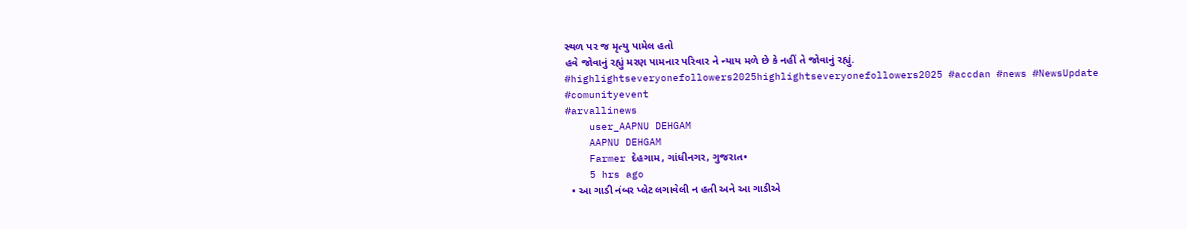સ્થળ પર જ મૃત્યુ પામેલ હતો
હવે જોવાનું રહ્યું મરણ પામનાર પરિવાર ને ન્યાય મળે છે કે નહીં તે જોવાનું રહ્યું.
#highlightseveryonefollowers2025highlightseveryonefollowers2025 #accdan #news #NewsUpdate
#comunityevent
#arvallinews
    user_AAPNU DEHGAM
    AAPNU DEHGAM
    Farmer દેહગામ, ગાંધીનગર, ગુજરાત•
    5 hrs ago
  • આ ગાડી નંબર પ્લેટ લગાવેલી ન હતી અને આ ગાડીએ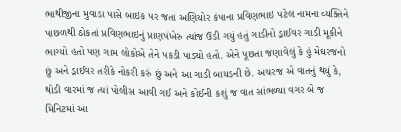ભાથીજીના મુવાડા પાસે બાઇક પર જતા અણિયોર કંપાના પ્રવિણભાઇ પટેલ નામના વ્યક્તિને પાછળથી ઠોકતાં પ્રવિણભાઇનું પ્રાણપંખેરુ ત્યાંજ ઉડી ગયું હતું ગાડીનો ડ્રાઈવર ગાડી મૂકીને ભાગ્યો હતો પણ ગામ લોકોએ તેને પકડી પાડ્યો હતો. એને પૂછતા જણાવેલું કે હું મેઘરજનો છું અને ડ્રાઈવર તરીકે નોકરી કરું છું અને આ ગાડી બાયડની છે. અચરજ એ વાતનું થયું કે, થોડી વારમાં જ ત્યાં પોલીસ આવી ગઈ અને કોઈની કશું જ વાત સાંભળ્યા વગર બે જ મિનિટમાં આ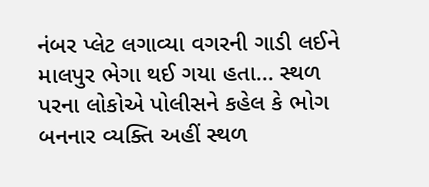નંબર પ્લેટ લગાવ્યા વગરની ગાડી લઈને માલપુર ભેગા થઈ ગયા હતા... સ્થળ પરના લોકોએ પોલીસને કહેલ કે ભોગ બનનાર વ્યક્તિ અહીં સ્થળ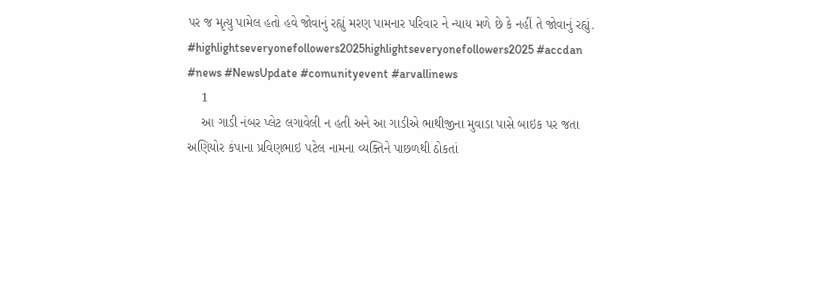પર જ મૃત્યુ પામેલ હતો હવે જોવાનું રહ્યું મરણ પામનાર પરિવાર ને ન્યાય મળે છે કે નહીં તે જોવાનું રહ્યું. #highlightseveryonefollowers2025highlightseveryonefollowers2025 #accdan #news #NewsUpdate #comunityevent #arvallinews
    1
    આ ગાડી નંબર પ્લેટ લગાવેલી ન હતી અને આ ગાડીએ ભાથીજીના મુવાડા પાસે બાઇક પર જતા અણિયોર કંપાના પ્રવિણભાઇ પટેલ નામના વ્યક્તિને પાછળથી ઠોકતાં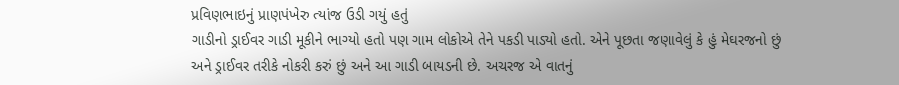પ્રવિણભાઇનું પ્રાણપંખેરુ ત્યાંજ ઉડી ગયું હતું
ગાડીનો ડ્રાઈવર ગાડી મૂકીને ભાગ્યો હતો પણ ગામ લોકોએ તેને પકડી પાડ્યો હતો. એને પૂછતા જણાવેલું કે હું મેઘરજનો છું અને ડ્રાઈવર તરીકે નોકરી કરું છું અને આ ગાડી બાયડની છે. અચરજ એ વાતનું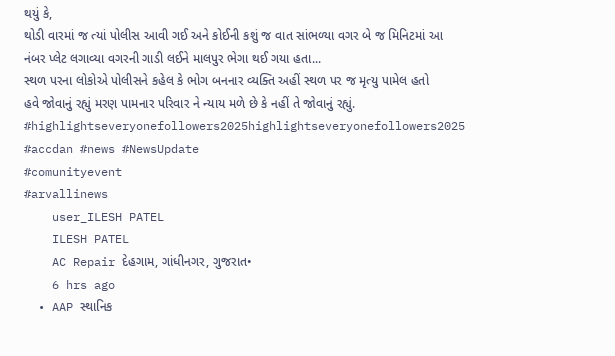થયું કે,
થોડી વારમાં જ ત્યાં પોલીસ આવી ગઈ અને કોઈની કશું જ વાત સાંભળ્યા વગર બે જ મિનિટમાં આ નંબર પ્લેટ લગાવ્યા વગરની ગાડી લઈને માલપુર ભેગા થઈ ગયા હતા...
સ્થળ પરના લોકોએ પોલીસને કહેલ કે ભોગ બનનાર વ્યક્તિ અહીં સ્થળ પર જ મૃત્યુ પામેલ હતો
હવે જોવાનું રહ્યું મરણ પામનાર પરિવાર ને ન્યાય મળે છે કે નહીં તે જોવાનું રહ્યું.
#highlightseveryonefollowers2025highlightseveryonefollowers2025 #accdan #news #NewsUpdate
#comunityevent
#arvallinews
    user_ILESH PATEL
    ILESH PATEL
    AC Repair દેહગામ, ગાંધીનગર, ગુજરાત•
    6 hrs ago
  • AAP સ્થાનિક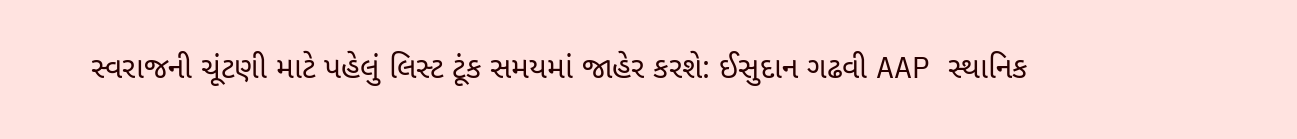સ્વરાજની ચૂંટણી માટે પહેલું લિસ્ટ ટૂંક સમયમાં જાહેર કરશે: ઈસુદાન ગઢવી AAP સ્થાનિક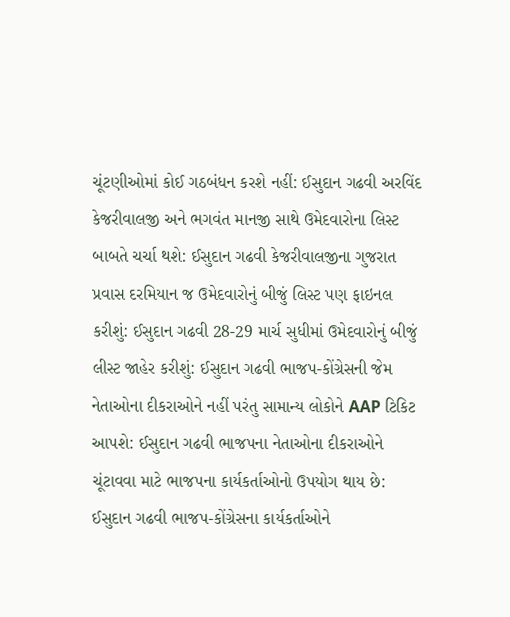ચૂંટણીઓમાં કોઈ ગઠબંધન કરશે નહીં: ઈસુદાન ગઢવી અરવિંદ કેજરીવાલજી અને ભગવંત માનજી સાથે ઉમેદવારોના લિસ્ટ બાબતે ચર્ચા થશે: ઈસુદાન ગઢવી કેજરીવાલજીના ગુજરાત પ્રવાસ દરમિયાન જ ઉમેદવારોનું બીજું લિસ્ટ પણ ફાઇનલ કરીશું: ઈસુદાન ગઢવી 28-29 માર્ચ સુધીમાં ઉમેદવારોનું બીજું લીસ્ટ જાહેર કરીશું: ઈસુદાન ગઢવી ભાજપ-કોંગ્રેસની જેમ નેતાઓના દીકરાઓને નહીં પરંતુ સામાન્ય લોકોને AAP ટિકિટ આપશે: ઈસુદાન ગઢવી ભાજપના નેતાઓના દીકરાઓને ચૂંટાવવા માટે ભાજપના કાર્યકર્તાઓનો ઉપયોગ થાય છે: ઈસુદાન ગઢવી ભાજપ-કોંગ્રેસના કાર્યકર્તાઓને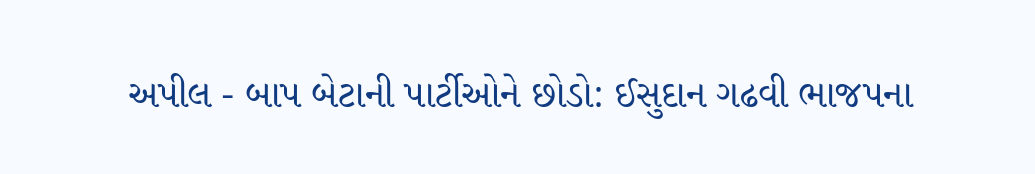અપીલ - બાપ બેટાની પાર્ટીઓને છોડો: ઈસુદાન ગઢવી ભાજપના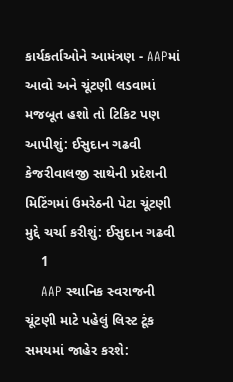કાર્યકર્તાઓને આમંત્રણ - AAPમાં આવો અને ચૂંટણી લડવામાં મજબૂત હશો તો ટિકિટ પણ આપીશું: ઈસુદાન ગઢવી કેજરીવાલજી સાથેની પ્રદેશની મિટિંગમાં ઉમરેઠની પેટા ચૂંટણી મુદ્દે ચર્ચા કરીશું: ઈસુદાન ગઢવી
    1
    AAP સ્થાનિક સ્વરાજની ચૂંટણી માટે પહેલું લિસ્ટ ટૂંક સમયમાં જાહેર કરશે: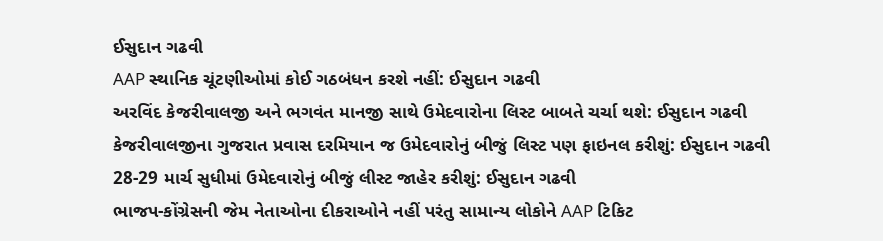ઈસુદાન ગઢવી
AAP સ્થાનિક ચૂંટણીઓમાં કોઈ ગઠબંધન કરશે નહીં: ઈસુદાન ગઢવી
અરવિંદ કેજરીવાલજી અને ભગવંત માનજી સાથે ઉમેદવારોના લિસ્ટ બાબતે ચર્ચા થશે: ઈસુદાન ગઢવી
કેજરીવાલજીના ગુજરાત પ્રવાસ દરમિયાન જ ઉમેદવારોનું બીજું લિસ્ટ પણ ફાઇનલ કરીશું: ઈસુદાન ગઢવી
28-29 માર્ચ સુધીમાં ઉમેદવારોનું બીજું લીસ્ટ જાહેર કરીશું: ઈસુદાન ગઢવી
ભાજપ-કોંગ્રેસની જેમ નેતાઓના દીકરાઓને નહીં પરંતુ સામાન્ય લોકોને AAP ટિકિટ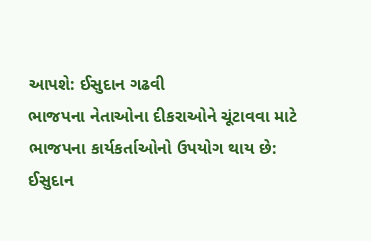આપશે: ઈસુદાન ગઢવી
ભાજપના નેતાઓના દીકરાઓને ચૂંટાવવા માટે ભાજપના કાર્યકર્તાઓનો ઉપયોગ થાય છે: ઈસુદાન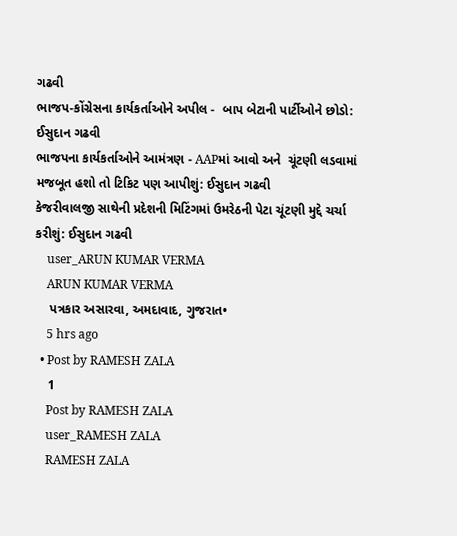ગઢવી
ભાજપ-કોંગ્રેસના કાર્યકર્તાઓને અપીલ -  બાપ બેટાની પાર્ટીઓને છોડો: ઈસુદાન ગઢવી
ભાજપના કાર્યકર્તાઓને આમંત્રણ - AAPમાં આવો અને  ચૂંટણી લડવામાં મજબૂત હશો તો ટિકિટ પણ આપીશું: ઈસુદાન ગઢવી
કેજરીવાલજી સાથેની પ્રદેશની મિટિંગમાં ઉમરેઠની પેટા ચૂંટણી મુદ્દે ચર્ચા કરીશું: ઈસુદાન ગઢવી
    user_ARUN KUMAR VERMA
    ARUN KUMAR VERMA
    પત્રકાર અસારવા, અમદાવાદ, ગુજરાત•
    5 hrs ago
  • Post by RAMESH ZALA
    1
    Post by RAMESH ZALA
    user_RAMESH ZALA
    RAMESH ZALA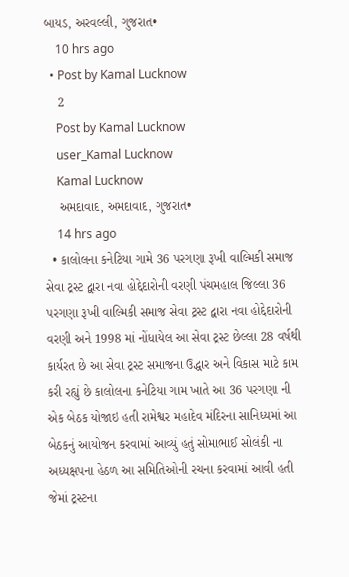બાયડ, અરવલ્લી, ગુજરાત•
    10 hrs ago
  • Post by Kamal Lucknow
    2
    Post by Kamal Lucknow
    user_Kamal Lucknow
    Kamal Lucknow
    અમદાવાદ, અમદાવાદ, ગુજરાત•
    14 hrs ago
  • કાલોલના કનેટિયા ગામે 36 પરગણા રૂખી વાલ્મિકી સમાજ સેવા ટ્રસ્ટ દ્વારા નવા હોદ્દેદારોની વરણી પંચમહાલ જિલ્લા 36 પરગણા રૂખી વાલ્મિકી સમાજ સેવા ટ્રસ્ટ દ્વારા નવા હોદ્દેદારોની વરણી અને 1998 માં નોંધાયેલ આ સેવા ટ્રસ્ટ છેલ્લા 28 વર્ષથી કાર્યરત છે આ સેવા ટ્રસ્ટ સમાજના ઉદ્ધાર અને વિકાસ માટે કામ કરી રહ્યું છે કાલોલના કનેટિયા ગામ ખાતે આ 36 પરગણા ની એક બેઠક યોજાઇ હતી રામેશ્વર મહાદેવ મંદિરના સાનિધ્યમાં આ બેઠકનું આયોજન કરવામાં આવ્યું હતું સોમાભાઈ સોલંકી ના અધ્યક્ષપના હેઠળ આ સમિતિઓની રચના કરવામાં આવી હતી જેમાં ટ્રસ્ટના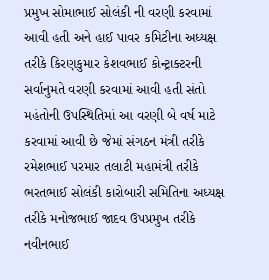પ્રમુખ સોમાભાઈ સોલંકી ની વરણી કરવામાં આવી હતી અને હાઈ પાવર કમિટીના અધ્યક્ષ તરીકે કિરણકુમાર કેશવભાઈ કોન્ટ્રાક્ટરની સર્વાનુમતે વરણી કરવામાં આવી હતી સંતો મહંતોની ઉપસ્થિતિમાં આ વરણી બે વર્ષ માટે કરવામાં આવી છે જેમાં સંગઠન મંત્રી તરીકે રમેશભાઈ પરમાર તલાટી મહામંત્રી તરીકે ભરતભાઈ સોલંકી કારોબારી સમિતિના અધ્યક્ષ તરીકે મનોજભાઈ જાદવ ઉપપ્રમુખ તરીકે નવીનભાઈ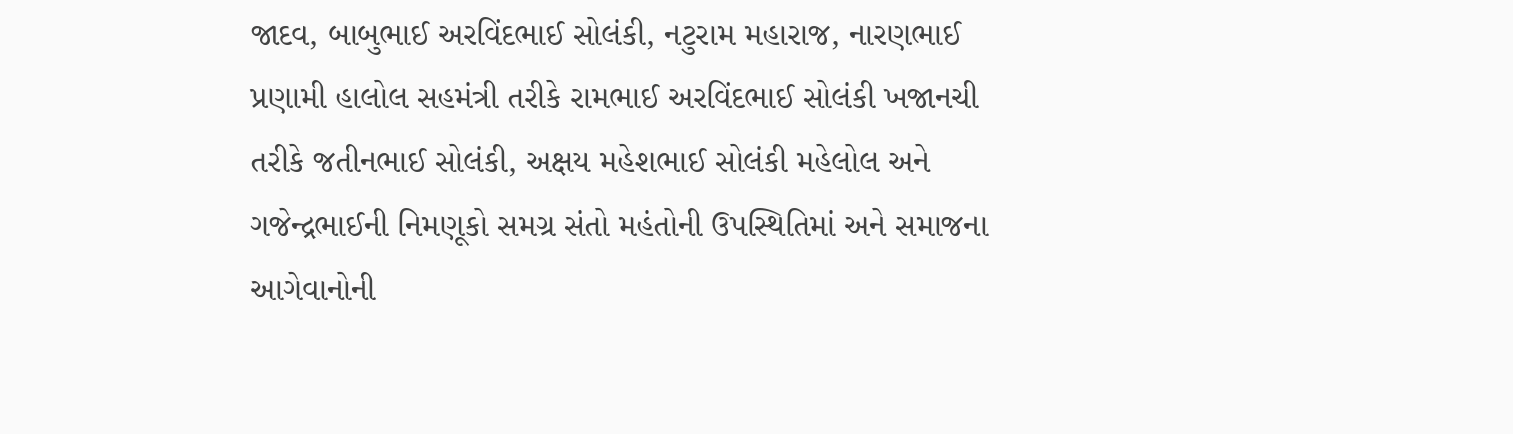જાદવ, બાબુભાઈ અરવિંદભાઈ સોલંકી, નટુરામ મહારાજ, નારણભાઈ પ્રણામી હાલોલ સહમંત્રી તરીકે રામભાઈ અરવિંદભાઈ સોલંકી ખજાનચી તરીકે જતીનભાઈ સોલંકી, અક્ષય મહેશભાઈ સોલંકી મહેલોલ અને ગજેન્દ્રભાઈની નિમણૂકો સમગ્ર સંતો મહંતોની ઉપસ્થિતિમાં અને સમાજના આગેવાનોની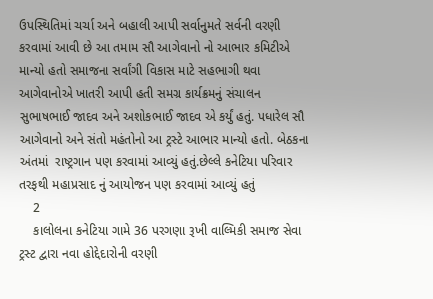ઉપસ્થિતિમાં ચર્ચા અને બહાલી આપી સર્વાનુમતે સર્વની વરણી કરવામાં આવી છે આ તમામ સૌ આગેવાનો નો આભાર કમિટીએ માન્યો હતો સમાજના સર્વાંગી વિકાસ માટે સહભાગી થવા આગેવાનોએ ખાતરી આપી હતી સમગ્ર કાર્યક્રમનું સંચાલન સુભાષભાઈ જાદવ અને અશોકભાઈ જાદવ એ કર્યું હતું. પધારેલ સૌ આગેવાનો અને સંતો મહંતોનો આ ટ્રસ્ટે આભાર માન્યો હતો. બેઠકના અંતમાં  રાષ્ટ્રગાન પણ કરવામાં આવ્યું હતું.છેલ્લે કનેટિયા પરિવાર તરફથી મહાપ્રસાદ નું આયોજન પણ કરવામાં આવ્યું હતું
    2
    કાલોલના કનેટિયા ગામે 36 પરગણા રૂખી વાલ્મિકી સમાજ સેવા ટ્રસ્ટ દ્વારા નવા હોદ્દેદારોની વરણી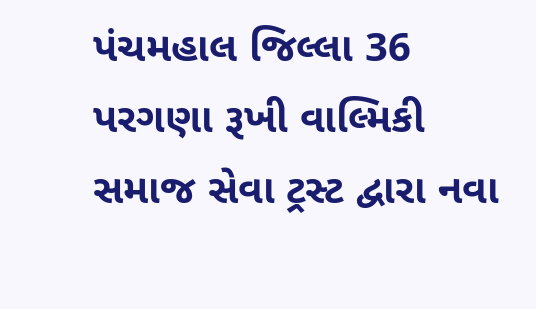પંચમહાલ જિલ્લા 36 પરગણા રૂખી વાલ્મિકી સમાજ સેવા ટ્રસ્ટ દ્વારા નવા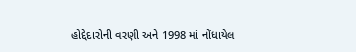હોદ્દેદારોની વરણી અને 1998 માં નોંધાયેલ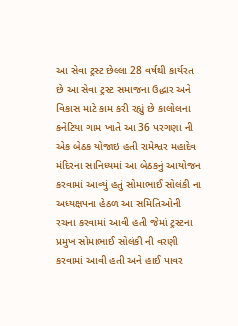આ સેવા ટ્રસ્ટ છેલ્લા 28 વર્ષથી કાર્યરત છે આ સેવા ટ્રસ્ટ સમાજના ઉદ્ધાર અને વિકાસ માટે કામ કરી રહ્યું છે કાલોલના કનેટિયા ગામ ખાતે આ 36 પરગણા ની એક બેઠક યોજાઇ હતી રામેશ્વર મહાદેવ મંદિરના સાનિધ્યમાં આ બેઠકનું આયોજન કરવામાં આવ્યું હતું સોમાભાઈ સોલંકી ના અધ્યક્ષપના હેઠળ આ સમિતિઓની રચના કરવામાં આવી હતી જેમાં ટ્રસ્ટના પ્રમુખ સોમાભાઈ સોલંકી ની વરણી કરવામાં આવી હતી અને હાઈ પાવર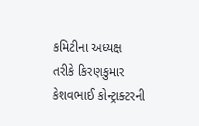કમિટીના અધ્યક્ષ તરીકે કિરણકુમાર કેશવભાઈ કોન્ટ્રાક્ટરની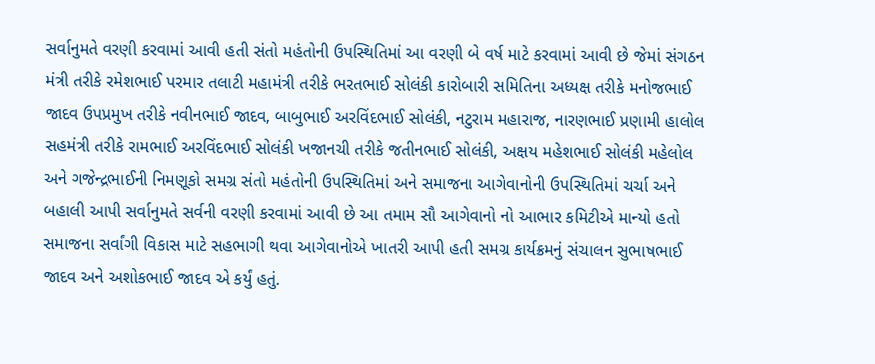સર્વાનુમતે વરણી કરવામાં આવી હતી સંતો મહંતોની ઉપસ્થિતિમાં આ વરણી બે વર્ષ માટે કરવામાં આવી છે જેમાં સંગઠન મંત્રી તરીકે રમેશભાઈ પરમાર તલાટી મહામંત્રી તરીકે ભરતભાઈ સોલંકી કારોબારી સમિતિના અધ્યક્ષ તરીકે મનોજભાઈ જાદવ ઉપપ્રમુખ તરીકે નવીનભાઈ જાદવ, બાબુભાઈ અરવિંદભાઈ સોલંકી, નટુરામ મહારાજ, નારણભાઈ પ્રણામી હાલોલ સહમંત્રી તરીકે રામભાઈ અરવિંદભાઈ સોલંકી ખજાનચી તરીકે જતીનભાઈ સોલંકી, અક્ષય મહેશભાઈ સોલંકી મહેલોલ અને ગજેન્દ્રભાઈની નિમણૂકો સમગ્ર સંતો મહંતોની ઉપસ્થિતિમાં અને સમાજના આગેવાનોની ઉપસ્થિતિમાં ચર્ચા અને બહાલી આપી સર્વાનુમતે સર્વની વરણી કરવામાં આવી છે આ તમામ સૌ આગેવાનો નો આભાર કમિટીએ માન્યો હતો સમાજના સર્વાંગી વિકાસ માટે સહભાગી થવા આગેવાનોએ ખાતરી આપી હતી સમગ્ર કાર્યક્રમનું સંચાલન સુભાષભાઈ જાદવ અને અશોકભાઈ જાદવ એ કર્યું હતું.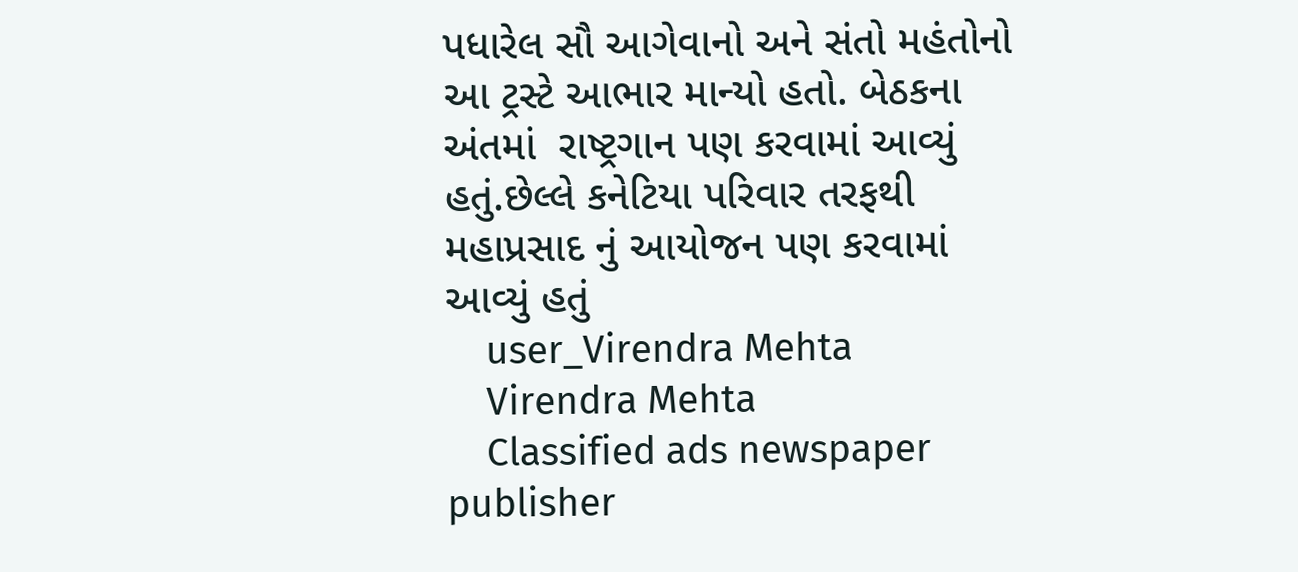પધારેલ સૌ આગેવાનો અને સંતો મહંતોનો આ ટ્રસ્ટે આભાર માન્યો હતો. બેઠકના અંતમાં  રાષ્ટ્રગાન પણ કરવામાં આવ્યું હતું.છેલ્લે કનેટિયા પરિવાર તરફથી મહાપ્રસાદ નું આયોજન પણ કરવામાં આવ્યું હતું
    user_Virendra Mehta
    Virendra Mehta
    Classified ads newspaper publisher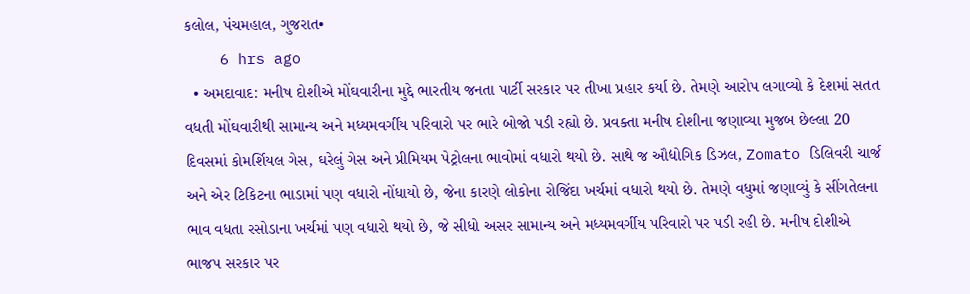કલોલ, પંચમહાલ, ગુજરાત•
    6 hrs ago
  • અમદાવાદ: મનીષ દોશીએ મોંઘવારીના મુદ્દે ભારતીય જનતા પાર્ટી સરકાર પર તીખા પ્રહાર કર્યા છે. તેમણે આરોપ લગાવ્યો કે દેશમાં સતત વધતી મોંઘવારીથી સામાન્ય અને મધ્યમવર્ગીય પરિવારો પર ભારે બોજો પડી રહ્યો છે. પ્રવક્તા મનીષ દોશીના જણાવ્યા મુજબ છેલ્લા 20 દિવસમાં કોમર્શિયલ ગેસ, ઘરેલું ગેસ અને પ્રીમિયમ પેટ્રોલના ભાવોમાં વધારો થયો છે. સાથે જ ઔદ્યોગિક ડિઝલ, Zomato ડિલિવરી ચાર્જ અને એર ટિકિટના ભાડામાં પણ વધારો નોંધાયો છે, જેના કારણે લોકોના રોજિંદા ખર્ચમાં વધારો થયો છે. તેમણે વધુમાં જણાવ્યું કે સીંગતેલના ભાવ વધતા રસોડાના ખર્ચમાં પણ વધારો થયો છે, જે સીધો અસર સામાન્ય અને મધ્યમવર્ગીય પરિવારો પર પડી રહી છે. મનીષ દોશીએ ભાજપ સરકાર પર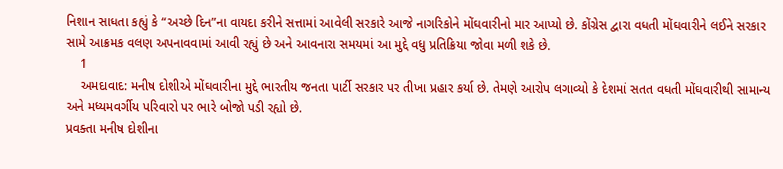નિશાન સાધતા કહ્યું કે “અચ્છે દિન”ના વાયદા કરીને સત્તામાં આવેલી સરકારે આજે નાગરિકોને મોંઘવારીનો માર આપ્યો છે. કોંગ્રેસ દ્વારા વધતી મોંઘવારીને લઈને સરકાર સામે આક્રમક વલણ અપનાવવામાં આવી રહ્યું છે અને આવનારા સમયમાં આ મુદ્દે વધુ પ્રતિક્રિયા જોવા મળી શકે છે.
    1
    અમદાવાદ: મનીષ દોશીએ મોંઘવારીના મુદ્દે ભારતીય જનતા પાર્ટી સરકાર પર તીખા પ્રહાર કર્યા છે. તેમણે આરોપ લગાવ્યો કે દેશમાં સતત વધતી મોંઘવારીથી સામાન્ય અને મધ્યમવર્ગીય પરિવારો પર ભારે બોજો પડી રહ્યો છે.
પ્રવક્તા મનીષ દોશીના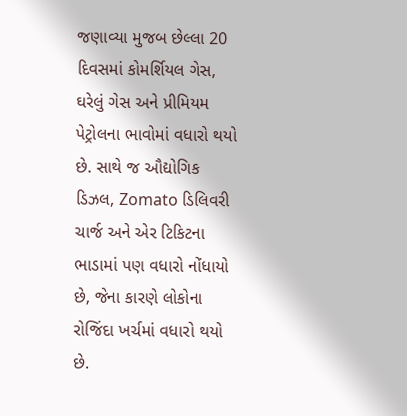જણાવ્યા મુજબ છેલ્લા 20 દિવસમાં કોમર્શિયલ ગેસ, ઘરેલું ગેસ અને પ્રીમિયમ પેટ્રોલના ભાવોમાં વધારો થયો છે. સાથે જ ઔદ્યોગિક ડિઝલ, Zomato ડિલિવરી ચાર્જ અને એર ટિકિટના ભાડામાં પણ વધારો નોંધાયો છે, જેના કારણે લોકોના રોજિંદા ખર્ચમાં વધારો થયો છે.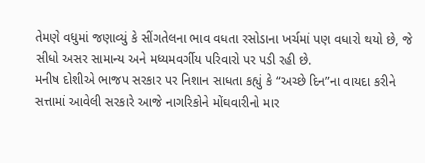તેમણે વધુમાં જણાવ્યું કે સીંગતેલના ભાવ વધતા રસોડાના ખર્ચમાં પણ વધારો થયો છે, જે સીધો અસર સામાન્ય અને મધ્યમવર્ગીય પરિવારો પર પડી રહી છે.
મનીષ દોશીએ ભાજપ સરકાર પર નિશાન સાધતા કહ્યું કે “અચ્છે દિન”ના વાયદા કરીને સત્તામાં આવેલી સરકારે આજે નાગરિકોને મોંઘવારીનો માર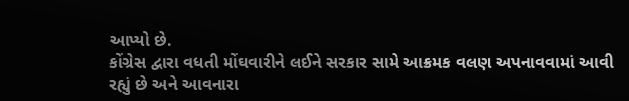આપ્યો છે.
કોંગ્રેસ દ્વારા વધતી મોંઘવારીને લઈને સરકાર સામે આક્રમક વલણ અપનાવવામાં આવી રહ્યું છે અને આવનારા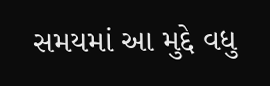સમયમાં આ મુદ્દે વધુ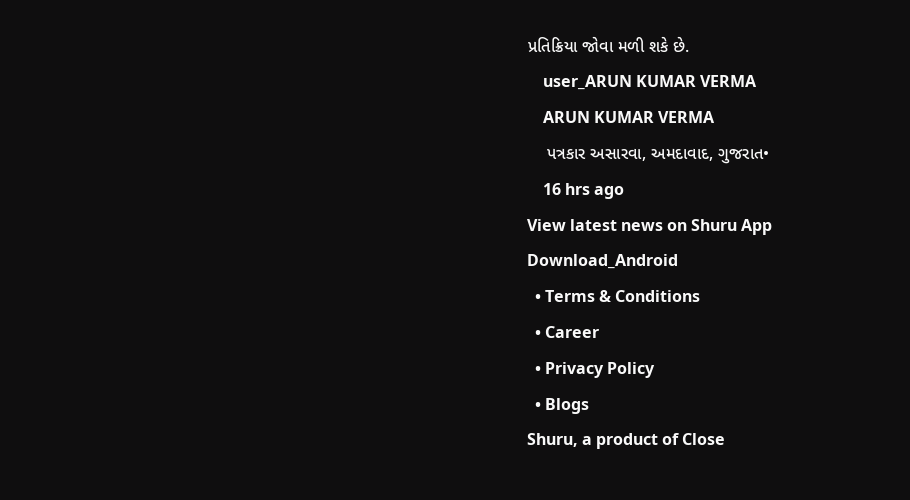પ્રતિક્રિયા જોવા મળી શકે છે.
    user_ARUN KUMAR VERMA
    ARUN KUMAR VERMA
    પત્રકાર અસારવા, અમદાવાદ, ગુજરાત•
    16 hrs ago
View latest news on Shuru App
Download_Android
  • Terms & Conditions
  • Career
  • Privacy Policy
  • Blogs
Shuru, a product of Close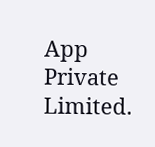App Private Limited.